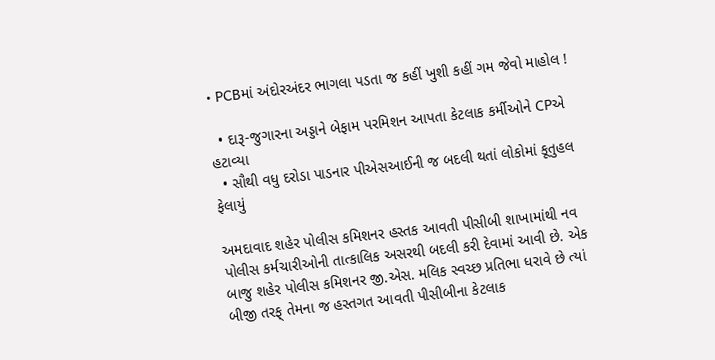• PCBમાં અંદોરઅંદર ભાગલા પડતા જ કહીં ખુશી કહીં ગમ જેવો માહોલ !

  • દારૂ-જુગારના અડ્ડાને બેફામ પરમિશન આપતા કેટલાક કર્મીઓને CPએ હટાવ્યા
  • સૌથી વધુ દરોડા પાડનાર પીએસઆઈની જ બદલી થતાં લોકોમાં કૂતુહલ ફેલાયું

અમદાવાદ શહેર પોલીસ કમિશનર હસ્તક આવતી પીસીબી શાખામાંથી નવ પોલીસ કર્મચારીઓની તાત્કાલિક અસરથી બદલી કરી દેવામાં આવી છે. એક બાજુ શહેર પોલીસ કમિશનર જી.એસ. મલિક સ્વચ્છ પ્રતિભા ધરાવે છે ત્યાં બીજી તરફ્ તેમના જ હસ્તગત આવતી પીસીબીના કેટલાક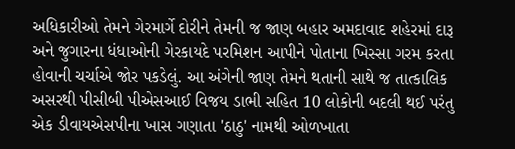અધિકારીઓ તેમને ગેરમાર્ગે દોરીને તેમની જ જાણ બહાર અમદાવાદ શહેરમાં દારૂ અને જુગારના ધંધાઓની ગેરકાયદે પરમિશન આપીને પોતાના ખિસ્સા ગરમ કરતા હોવાની ચર્ચાએ જોર પકડેલું. આ અંગેની જાણ તેમને થતાની સાથે જ તાત્કાલિક અસરથી પીસીબી પીએસઆઈ વિજય ડાભી સહિત 10 લોકોની બદલી થઈ પરંતુ એક ડીવાયએસપીના ખાસ ગણાતા 'ઠાઠુ' નામથી ઓળખાતા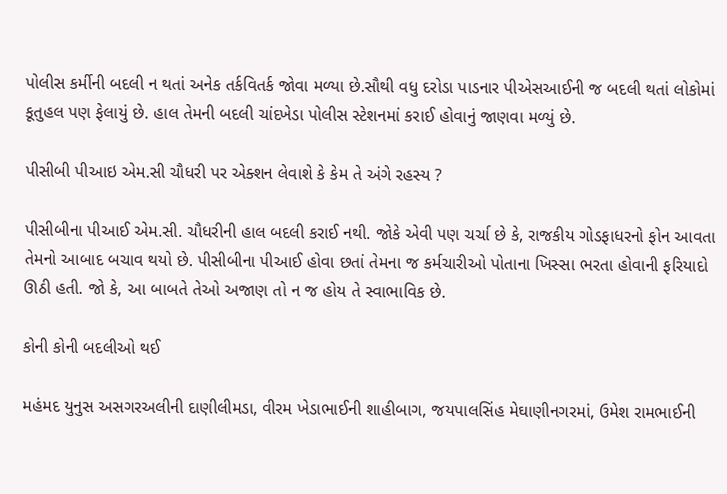પોલીસ કર્મીની બદલી ન થતાં અનેક તર્કવિતર્ક જોવા મળ્યા છે.સૌથી વધુ દરોડા પાડનાર પીએસઆઈની જ બદલી થતાં લોકોમાં કૂતુહલ પણ ફેલાયું છે. હાલ તેમની બદલી ચાંદખેડા પોલીસ સ્ટેશનમાં કરાઈ હોવાનું જાણવા મળ્યું છે.

પીસીબી પીઆઇ એમ.સી ચૌધરી પર એક્શન લેવાશે કે કેમ તે અંગે રહસ્ય ?

પીસીબીના પીઆઈ એમ.સી. ચૌધરીની હાલ બદલી કરાઈ નથી. જોકે એવી પણ ચર્ચા છે કે, રાજકીય ગોડફાધરનો ફોન આવતા તેમનો આબાદ બચાવ થયો છે. પીસીબીના પીઆઈ હોવા છતાં તેમના જ કર્મચારીઓ પોતાના ખિસ્સા ભરતા હોવાની ફરિયાદો ઊઠી હતી. જો કે, આ બાબતે તેઓ અજાણ તો ન જ હોય તે સ્વાભાવિક છે.

કોની કોની બદલીઓ થઈ

મહંમદ યુનુસ અસગરઅલીની દાણીલીમડા, વીરમ ખેડાભાઈની શાહીબાગ, જયપાલસિંહ મેઘાણીનગરમાં, ઉમેશ રામભાઈની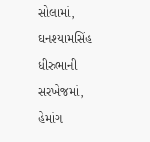સોલામાં, ઘનશ્યામસિંહ ધીરુભાની સરખેજમાં, હેમાંગ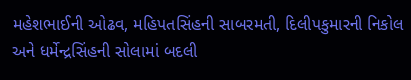મહેશભાઈની ઓઢવ, મહિપતસિંહની સાબરમતી, દિલીપકુમારની નિકોલ અને ધર્મેન્દ્રસિંહની સોલામાં બદલી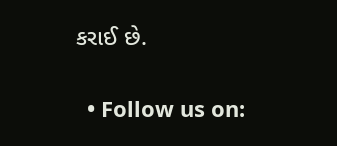કરાઈ છે.


  • Follow us on: